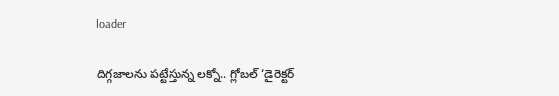loader

దిగ్గజాలను పట్టేస్తున్న లక్నో.. గ్లోబల్ ‘డైరెక్టర్‌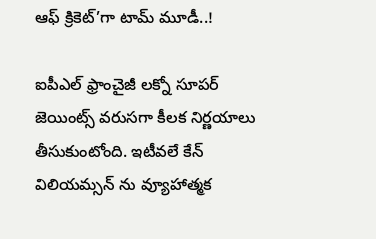ఆఫ్ క్రికెట్‌’గా టామ్ మూడీ..!

ఐపీఎల్ ఫ్రాంచైజీ లక్నో సూపర్ జెయింట్స్ వరుసగా కీలక నిర్ణయాలు తీసుకుంటోంది. ఇటీవలే కేన్ విలియమ్సన్‌ ను వ్యూహాత్మక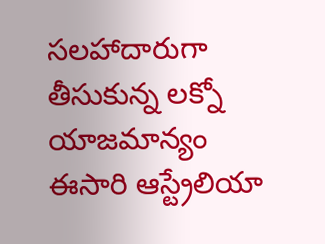సలహాదారుగా తీసుకున్న లక్నో యాజమాన్యం ఈసారి ఆస్ట్రేలియా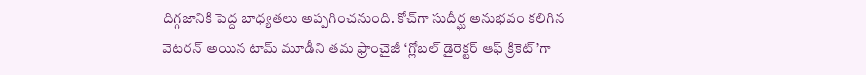దిగ్గజానికి పెద్ద బాధ్యతలు అప్పగించనుంది. కోచ్‌గా సుదీర్ఘ అనుభవం కలిగిన వెటరన్ అయిన టామ్ మూడీని తమ ఫ్రాంచైజీ ‘గ్లోబల్ డైరెక్టర్‌ ఆఫ్ క్రికెట్‌’గా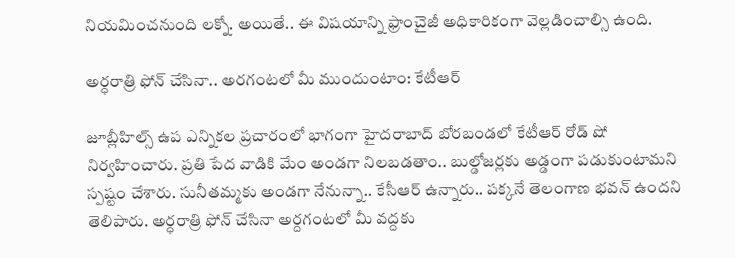నియమించనుంది లక్నో. అయితే.. ఈ విషయాన్ని ఫ్రాంచైజీ అధికారికంగా వెల్లడించాల్సి ఉంది.

అర్ధరాత్రి ఫోన్‌ చేసినా.. అరగంటలో మీ ముందుంటాం: కేటీఆర్‌

జూబ్లీహిల్స్‌ ఉప ఎన్నికల ప్రచారంలో భాగంగా హైదరాబాద్‌ బోరబండలో కేటీఆర్ రోడ్‌ షో నిర్వహించారు. ప్రతి పేద వాడికి మేం అండ‌గా నిల‌బ‌డతాం.. బుల్డోజ‌ర్లకు అడ్డంగా ప‌డుకుంటామని స్పష్టం చేశారు. సునీత‌మ్మకు అండగా నేనున్నా.. కేసీఆర్ ఉన్నారు.. ప‌క్కనే తెలంగాణ భ‌వ‌న్ ఉందని తెలిపారు. అర్ధరాత్రి ఫోన్ చేసినా అర్దగంట‌లో మీ వ‌ద్దకు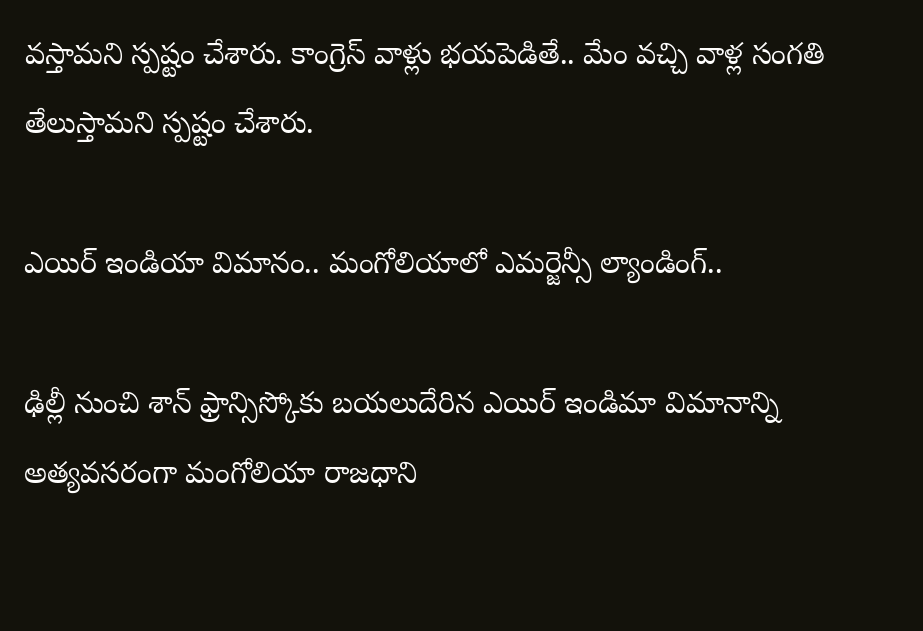వ‌స్తామని స్పష్టం చేశారు. కాంగ్రెస్ వాళ్లు భ‌య‌పెడితే.. మేం వ‌చ్చి వాళ్ల సంగ‌తి తేలుస్తామని స్పష్టం చేశారు.

ఎయిర్‌ ఇండియా విమానం.. మంగోలియాలో ఎమర్జెన్సీ ల్యాండింగ్‌..

ఢిల్లీ నుంచి శాన్‌ ఫ్రాన్సిస్కోకు బయలుదేరిన ఎయిర్‌ ఇండిమా విమానాన్ని అత్యవసరంగా మంగోలియా రాజధాని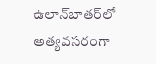ఉలాన్‌బాతర్‌లో అత్యవసరంగా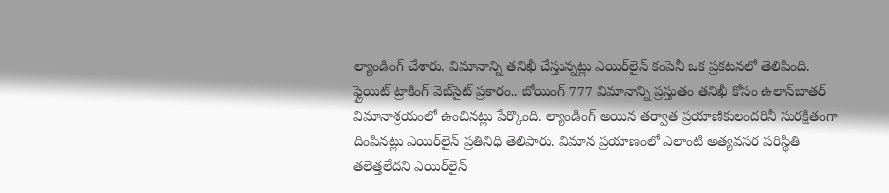ల్యాండింగ్‌ చేశారు. విమానాన్ని తనిఖీ చేస్తున్నట్లు ఎయిర్‌లైన్‌ కంపెనీ ఒక ప్రకటనలో తెలిపింది. ఫ్లైయిట్‌ ట్రాకింగ్‌ వెబ్‌సైట్‌ ప్రకారం.. బోయింగ్ 777 విమానాన్ని ప్రస్తుతం తనిఖీ కోసం ఉలాన్‌బాతర్ విమానాశ్రయంలో ఉంచినట్లు పేర్కొంది. ల్యాండింగ్ అయిన తర్వాత ప్రయాణికులందరినీ సురక్షితంగా దింపినట్లు ఎయిర్‌లైన్ ప్రతినిధి తెలిపారు. విమాన ప్రయాణంలో ఎలాంటి అత్యవసర పరిస్థితి తలెత్తలేదని ఎయిర్‌లైన్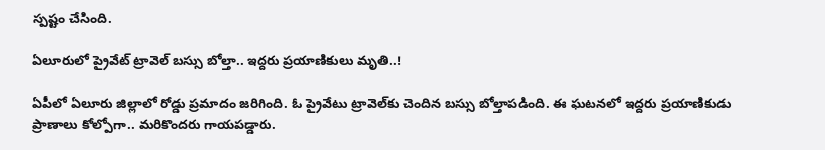స్పష్టం చేసింది.

ఏలూరులో ప్రైవేట్‌ ట్రావెల్‌ బస్సు బోల్తా.. ఇద్దరు ప్రయాణికులు మృతి..!

ఏపీలో ఏలూరు జిల్లాలో రోడ్డు ప్రమాదం జరిగింది. ఓ ప్రైవేటు ట్రావెల్‌కు చెందిన బస్సు బోల్తాపడింది. ఈ ఘటనలో ఇద్దరు ప్రయాణికుడు ప్రాణాలు కోల్పోగా.. మరికొందరు గాయపడ్డారు.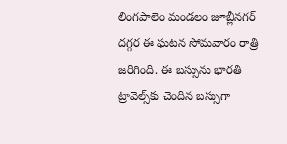లింగపాలెం మండలం జూబ్లీనగర్‌ దగ్గర ఈ ఘటన సోమవారం రాత్రి జరిగింది. ఈ బస్సును భారతి ట్రావెల్స్‌కు చెందిన బస్సుగా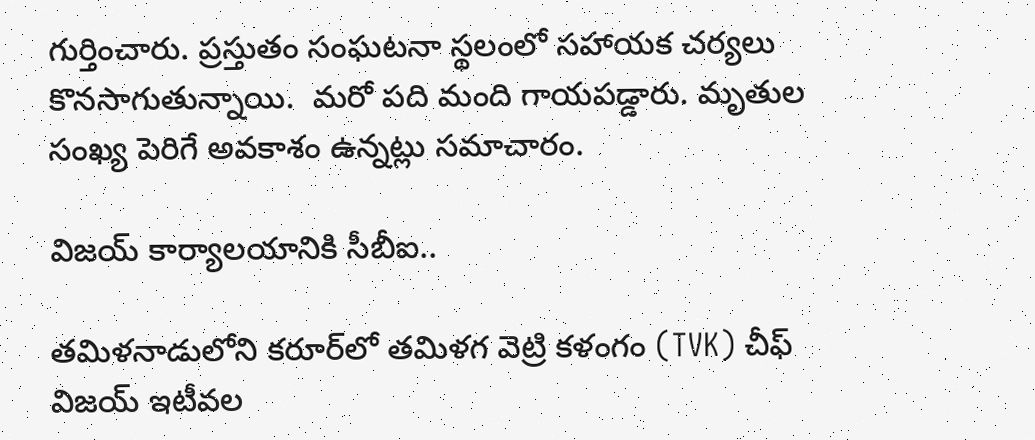గుర్తించారు. ప్రస్తుతం సంఘటనా స్థలంలో సహాయక చర్యలు కొనసాగుతున్నాయి.  మరో పది మంది గాయపడ్డారు. మృతుల సంఖ్య పెరిగే అవకాశం ఉన్నట్లు సమాచారం.

విజయ్ కార్యాలయానికి సీబీఐ..

తమిళనాడులోని కరూర్‌లో తమిళగ వెట్రి కళంగం (TVK) చీఫ్ విజయ్ ఇటీవల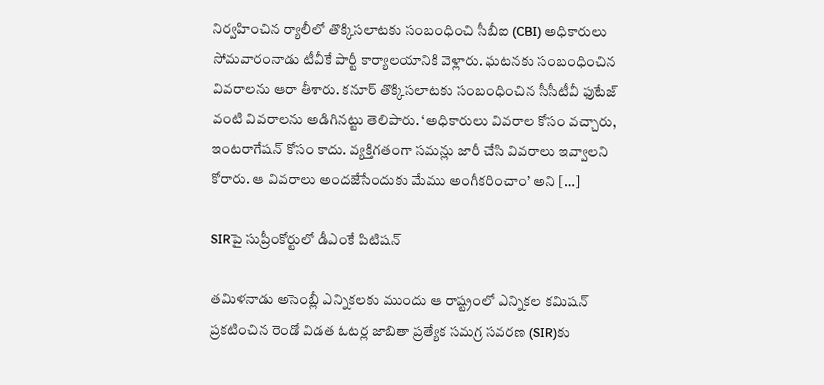నిర్వహించిన ర్యాలీలో తొక్కిసలాటకు సంబంధించి సీబీఐ (CBI) అధికారులు సోమవారంనాడు టీవీకే పార్టీ కార్యాలయానికి వెళ్లారు. ఘటనకు సంబంధించిన వివరాలను ఆరా తీశారు. కనూర్ తొక్కిసలాటకు సంబంధించిన సీసీటీవీ ఫుటేజ్ వంటి వివరాలను అడిగినట్టు తెలిపారు. ‘అధికారులు వివరాల కోసం వచ్చారు, ఇంటరాగేషన్ కోసం కాదు. వ్యక్తిగతంగా సమన్లు జారీ చేసి వివరాలు ఇవ్వాలని కోరారు. ఆ వివరాలు అందజేసేందుకు మేము అంగీకరించాం’ అని […]

SIRపై సుప్రీంకోర్టులో డీఎంకే పిటిషన్

తమిళనాడు అసెంబ్లీ ఎన్నికలకు ముందు ఆ రాష్ట్రంలో ఎన్నికల కమిషన్ ప్రకటించిన రెండో విడత ఓటర్ల జాబితా ప్రత్యేక సమగ్ర సవరణ (SIR)కు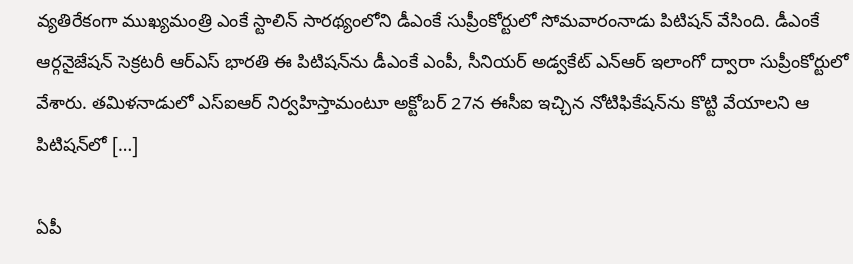వ్యతిరేకంగా ముఖ్యమంత్రి ఎంకే స్టాలిన్ సారథ్యంలోని డీఎంకే సుప్రీంకోర్టులో సోమవారంనాడు పిటిషన్ వేసింది. డీఎంకే ఆర్గనైజేషన్ సెక్రటరీ ఆర్ఎస్ భారతి ఈ పిటిషన్‌ను డీఎంకే ఎంపీ, సీనియర్ అడ్వకేట్ ఎన్ఆర్‌ ఇలాంగో ద్వారా సుప్రీంకోర్టులో వేశారు. తమిళనాడులో ఎస్ఐఆర్ నిర్వహిస్తామంటూ అక్టోబర్ 27న ఈసీఐ ఇచ్చిన నోటిఫికేషన్‌ను కొట్టి వేయాలని ఆ పిటిషన్‌లో […]

ఏపీ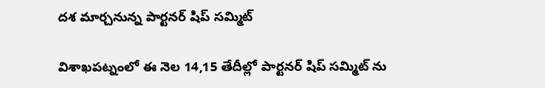దశ మార్చనున్న పార్టనర్ షిప్ సమ్మిట్

విశాఖపట్నంలో ఈ నెల 14,15 తేదీల్లో పార్టనర్ షిప్ సమ్మిట్ ను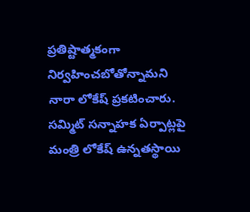ప్రతిష్టాత్మకంగా నిర్వహించబోతోన్నామని నారా లోకేష్ ప్రకటించారు. సమ్మిట్ సన్నాహక ఏర్పాట్లపై మంత్రి లోకేష్ ఉన్నతస్థాయి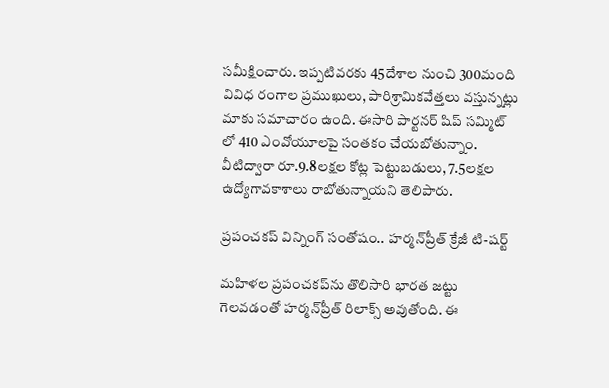సమీక్షించారు. ఇప్పటివరకు 45దేశాల నుంచి 300మంది వివిధ రంగాల ప్రముఖులు, పారిశ్రామికవేత్తలు వస్తున్నట్లు మాకు సమాచారం ఉంది. ఈసారి పార్టనర్ షిప్ సమ్మిట్ లో 410 ఎంవోయూలపై సంతకం చేయబోతున్నాం. వీటిద్వారా రూ.9.8లక్షల కోట్ల పెట్టుబడులు, 7.5లక్షల ఉద్యోగావకాశాలు రాబోతున్నాయని తెలిపారు.

ప్రపంచకప్‌ విన్నింగ్ సంతోషం.. హర్మన్‌ప్రీత్ క్రేజీ టి-షర్ట్

మహిళల ప్రపంచకప్‌ను తొలిసారి భారత జట్టు గెలవడంతో హర్మన్‌ప్రీత్ రిలాక్స్ అవుతోంది. ఈ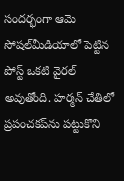సందర్భంగా ఆమె సోషల్‌మీడియాలో పెట్టిన పోస్ట్ ఒకటి వైరల్ అవుతోంది. హర్మన్‌ చేతిలో ప్రపంచకప్‌ను పట్టుకొని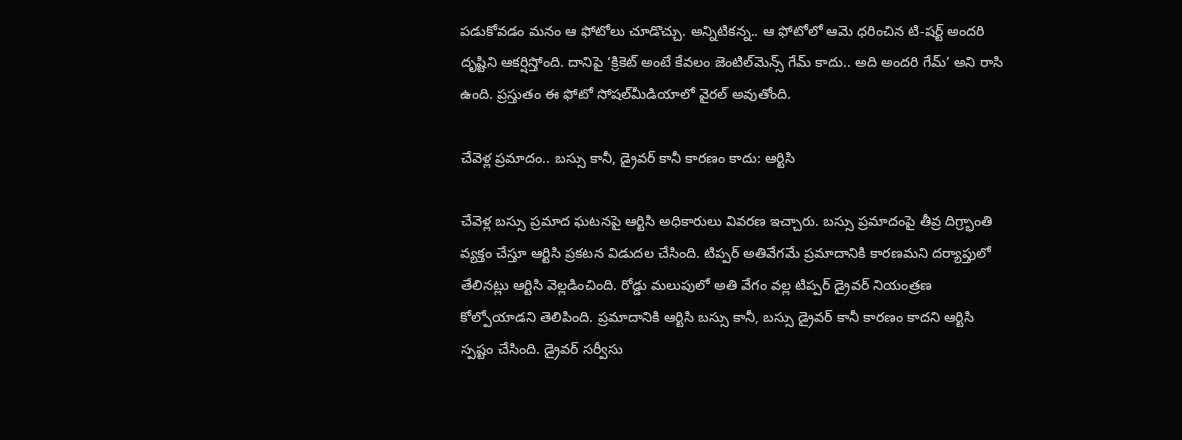పడుకోవడం మనం ఆ ఫోటోలు చూడొచ్చు. అన్నిటికన్న.. ఆ ఫోటోలో ఆమె ధరించిన టి-షర్ట్ అందరి దృష్టిని ఆకర్షిస్తోంది. దానిపై ‘క్రికెట్ అంటే కేవలం జెంటిల్‌మెన్స్ గేమ్ కాదు.. అది అందరి గేమ్’ అని రాసి ఉంది. ప్రస్తుతం ఈ ఫోటో సోషల్‌మీడియాలో వైరల్ అవుతోంది.

చేవెళ్ల ప్రమాదం.. బస్సు కానీ, డ్రైవర్ కానీ కారణం కాదు: ఆర్టిసి

చేవెళ్ల బస్సు ప్రమాద ఘటనపై ఆర్టిసి అధికారులు వివరణ ఇచ్చారు. బస్సు ప్రమాదంపై తీవ్ర దిగ్ర్భాంతి వ్యక్తం చేస్తూ ఆర్టిసి ప్రకటన విడుదల చేసింది. టిప్పర్ అతివేగమే ప్రమాదానికి కారణమని దర్యాప్తులో తేలినట్లు ఆర్టిసి వెల్లడించింది. రోడ్డు మలుపులో అతి వేగం వల్ల టిప్పర్ డ్రైవర్ నియంత్రణ కోల్పోయాడని తెలిపింది. ప్రమాదానికి ఆర్టిసి బస్సు కానీ, బస్సు డ్రైవర్ కానీ కారణం కాదని ఆర్టిసి స్పష్టం చేసింది. డ్రైవర్ సర్వీసు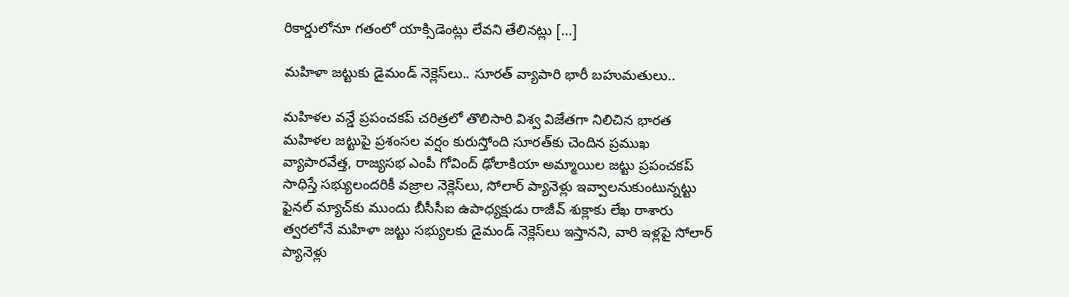రికార్డులోనూ గతంలో యాక్సిడెంట్లు లేవని తేలినట్లు […]

మహిళా జట్టుకు డైమండ్ నెక్లెస్‌లు.. సూరత్ వ్యాపారి భారీ బహుమతులు..

మహిళల వన్డే ప్రపంచకప్ చరిత్రలో తొలిసారి విశ్వ విజేతగా నిలిచిన భారత మహిళల జట్టుపై ప్రశంసల వర్షం కురుస్తోంది సూరత్‌కు చెందిన ప్రముఖ వ్యాపారవేత్త, రాజ్యసభ ఎంపీ గోవింద్ ఢోలాకియా అమ్మాయిల జట్టు ప్రపంచకప్ సాధిస్తే సభ్యులందరికీ వజ్రాల నెక్లెస్‌లు, సోలార్ ప్యానెళ్లు ఇవ్వాలనుకుంటున్నట్టు ఫైనల్ మ్యాచ్‌కు ముందు బీసీసీఐ ఉపాధ్యక్షుడు రాజీవ్ శుక్లాకు లేఖ రాశారు త్వరలోనే మహిళా జట్టు సభ్యులకు డైమండ్ నెక్లెస్‌లు ఇస్తానని, వారి ఇళ్లపై సోలార్ ప్యానెళ్లు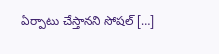ఏర్పాటు చేస్తానని సోషల్ […]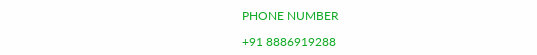PHONE NUMBER

+91 8886919288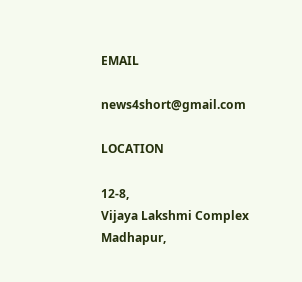EMAIL

news4short@gmail.com

LOCATION

12-8,
Vijaya Lakshmi Complex
Madhapur,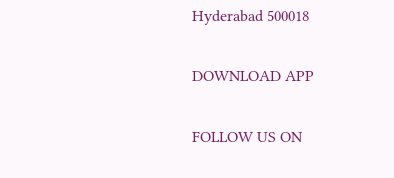Hyderabad 500018

DOWNLOAD APP

FOLLOW US ON